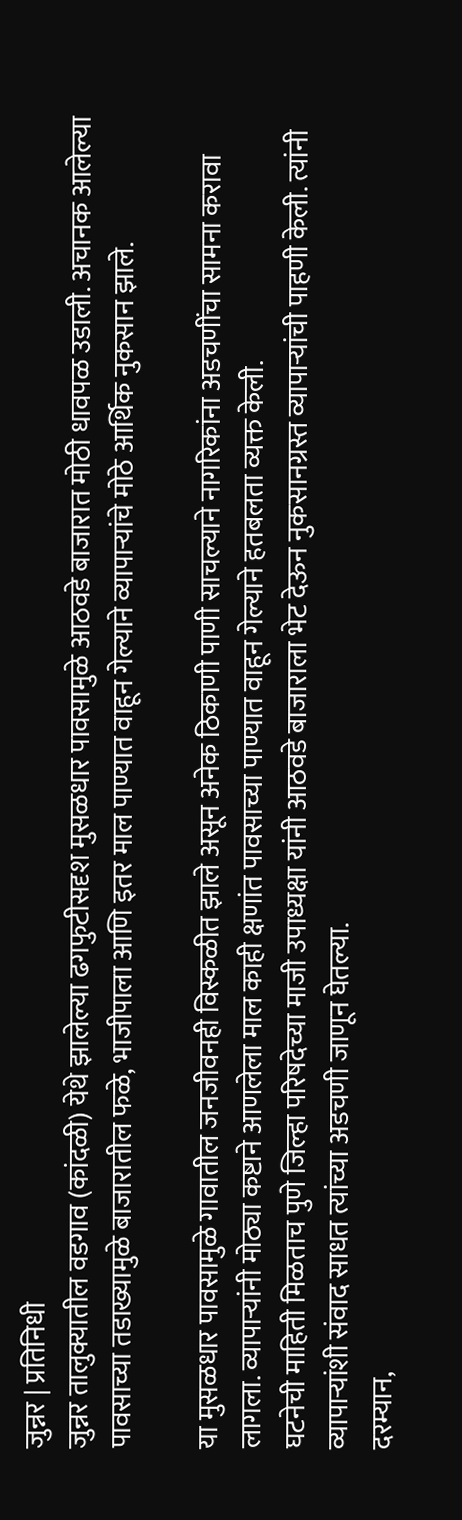जुन्नर | प्रतिनिधी
जुन्नर तालुक्यातील वडगाव (कांदळी) येथे झालेल्या ढगफुटीसदृश मुसळधार पावसामुळे आठवडे बाजारात मोठी धावपळ उडाली. अचानक आलेल्या पावसाच्या तडाख्यामुळे बाजारातील फळे, भाजीपाला आणि इतर माल पाण्यात वाहून गेल्याने व्यापाऱ्यांचे मोठे आर्थिक नुकसान झाले.

या मुसळधार पावसामुळे गावातील जनजीवनही विस्कळीत झाले असून अनेक ठिकाणी पाणी साचल्याने नागरिकांना अडचणींचा सामना करावा लागला. व्यापाऱ्यांनी मोठ्या कष्टाने आणलेला माल काही क्षणांत पावसाच्या पाण्यात वाहून गेल्याने हतबलता व्यक्त केली.
घटनेची माहिती मिळताच पुणे जिल्हा परिषदेच्या माजी उपाध्यक्षा यांनी आठवडे बाजाराला भेट देऊन नुकसानग्रस्त व्यापाऱ्यांची पाहणी केली. त्यांनी व्यापाऱ्यांशी संवाद साधत त्यांच्या अडचणी जाणून घेतल्या.
दरम्यान,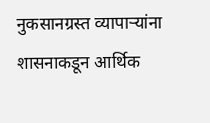नुकसानग्रस्त व्यापाऱ्यांना शासनाकडून आर्थिक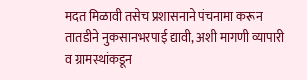मदत मिळावी तसेच प्रशासनाने पंचनामा करून तातडीने नुकसानभरपाई द्यावी, अशी मागणी व्यापारी व ग्रामस्थांकडून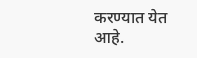करण्यात येत आहे.